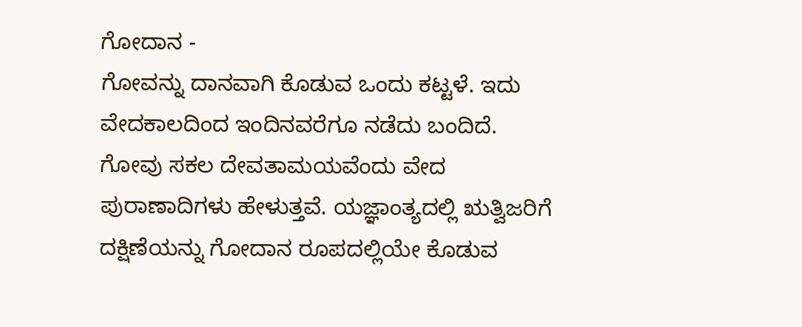ಗೋದಾನ -
ಗೋವನ್ನು ದಾನವಾಗಿ ಕೊಡುವ ಒಂದು ಕಟ್ಟಳೆ. ಇದು ವೇದಕಾಲದಿಂದ ಇಂದಿನವರೆಗೂ ನಡೆದು ಬಂದಿದೆ. ಗೋವು ಸಕಲ ದೇವತಾಮಯವೆಂದು ವೇದ ಪುರಾಣಾದಿಗಳು ಹೇಳುತ್ತವೆ. ಯಜ್ಞಾಂತ್ಯದಲ್ಲಿ ಋತ್ವಿಜರಿಗೆ ದಕ್ಷಿಣೆಯನ್ನು ಗೋದಾನ ರೂಪದಲ್ಲಿಯೇ ಕೊಡುವ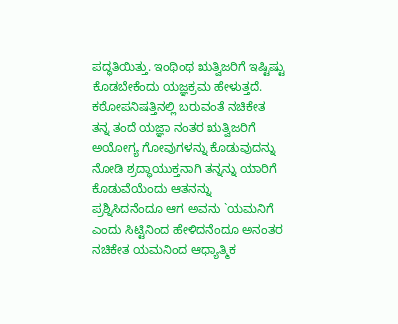ಪದ್ಧತಿಯಿತ್ತು. ಇಂಥಿಂಥ ಋತ್ವಿಜರಿಗೆ ಇಷ್ಟಿಷ್ಟು ಕೊಡಬೇಕೆಂದು ಯಜ್ಞಕ್ರಮ ಹೇಳುತ್ತದೆ. ಕಠೋಪನಿಷತ್ತಿನಲ್ಲಿ ಬರುವಂತೆ ನಚಿಕೇತ ತನ್ನ ತಂದೆ ಯಜ್ಞಾ ನಂತರ ಋತ್ವಿಜರಿಗೆ ಅಯೋಗ್ಯ ಗೋವುಗಳನ್ನು ಕೊಡುವುದನ್ನು ನೋಡಿ ಶ್ರದ್ಧಾಯುಕ್ತನಾಗಿ ತನ್ನನ್ನು ಯಾರಿಗೆ ಕೊಡುವೆಯೆಂದು ಆತನನ್ನು ಪ್ರಶ್ನಿಸಿದನೆಂದೂ ಆಗ ಅವನು `ಯಮನಿಗೆ ಎಂದು ಸಿಟ್ಟಿನಿಂದ ಹೇಳಿದನೆಂದೂ ಅನಂತರ ನಚಿಕೇತ ಯಮನಿಂದ ಆಧ್ಯಾತ್ಮಿಕ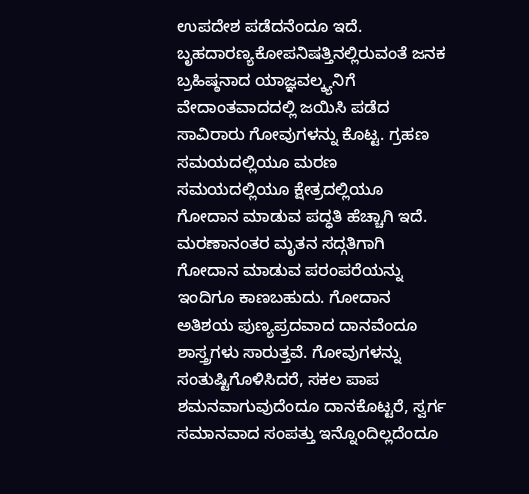ಉಪದೇಶ ಪಡೆದನೆಂದೂ ಇದೆ. ಬೃಹದಾರಣ್ಯಕೋಪನಿಷತ್ತಿನಲ್ಲಿರುವಂತೆ ಜನಕ ಬ್ರಹಿಷ್ಠನಾದ ಯಾಜ್ಞವಲ್ಕ್ಯನಿಗೆ ವೇದಾಂತವಾದದಲ್ಲಿ ಜಯಿಸಿ ಪಡೆದ ಸಾವಿರಾರು ಗೋವುಗಳನ್ನು ಕೊಟ್ಟ. ಗ್ರಹಣ ಸಮಯದಲ್ಲಿಯೂ ಮರಣ ಸಮಯದಲ್ಲಿಯೂ ಕ್ಷೇತ್ರದಲ್ಲಿಯೂ ಗೋದಾನ ಮಾಡುವ ಪದ್ಧತಿ ಹೆಚ್ಚಾಗಿ ಇದೆ. ಮರಣಾನಂತರ ಮೃತನ ಸದ್ಗತಿಗಾಗಿ ಗೋದಾನ ಮಾಡುವ ಪರಂಪರೆಯನ್ನು ಇಂದಿಗೂ ಕಾಣಬಹುದು. ಗೋದಾನ ಅತಿಶಯ ಪುಣ್ಯಪ್ರದವಾದ ದಾನವೆಂದೂ ಶಾಸ್ತ್ರಗಳು ಸಾರುತ್ತವೆ. ಗೋವುಗಳನ್ನು ಸಂತುಷ್ಟಿಗೊಳಿಸಿದರೆ, ಸಕಲ ಪಾಪ ಶಮನವಾಗುವುದೆಂದೂ ದಾನಕೊಟ್ಟರೆ, ಸ್ವರ್ಗ ಸಮಾನವಾದ ಸಂಪತ್ತು ಇನ್ನೊಂದಿಲ್ಲದೆಂದೂ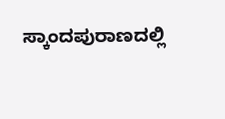ಸ್ಕಾಂದಪುರಾಣದಲ್ಲಿ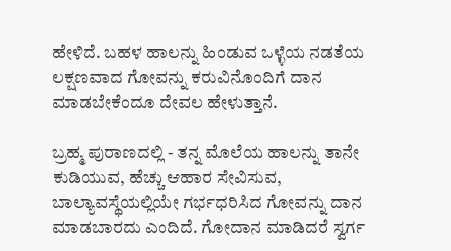ಹೇಳಿದೆ. ಬಹಳ ಹಾಲನ್ನು ಹಿಂಡುವ ಒಳ್ಳೆಯ ನಡತೆಯ ಲಕ್ಷಣವಾದ ಗೋವನ್ನು ಕರುವಿನೊಂದಿಗೆ ದಾನ ಮಾಡಬೇಕೆಂದೂ ದೇವಲ ಹೇಳುತ್ತಾನೆ.

ಬ್ರಹ್ಮ ಪುರಾಣದಲ್ಲಿ - ತನ್ನ ಮೊಲೆಯ ಹಾಲನ್ನು ತಾನೇ ಕುಡಿಯುವ, ಹೆಚ್ಚು ಆಹಾರ ಸೇವಿಸುವ, ಬಾಲ್ಯಾವಸ್ಥೆಯಲ್ಲಿಯೇ ಗರ್ಭಧರಿಸಿದ ಗೋವನ್ನು ದಾನ ಮಾಡಬಾರದು ಎಂದಿದೆ. ಗೋದಾನ ಮಾಡಿದರೆ ಸ್ವರ್ಗ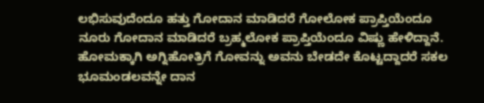ಲಭಿಸುವುದೆಂದೂ ಹತ್ತು ಗೋದಾನ ಮಾಡಿದರೆ ಗೋಲೋಕ ಪ್ರಾಪ್ತಿಯೆಂದೂ ನೂರು ಗೋದಾನ ಮಾಡಿದರೆ ಬ್ರಹ್ಮಲೋಕ ಪ್ರಾಪ್ತಿಯೆಂದೂ ವಿಷ್ಣು ಹೇಳಿದ್ದಾನೆ. ಹೋಮಕ್ಕಾಗಿ ಅಗ್ನಿಹೋತ್ರಿಗೆ ಗೋವನ್ನು ಅವನು ಬೇಡದೇ ಕೊಟ್ಟದ್ದಾದರೆ ಸಕಲ ಭೂಮಂಡಲವನ್ನೇ ದಾನ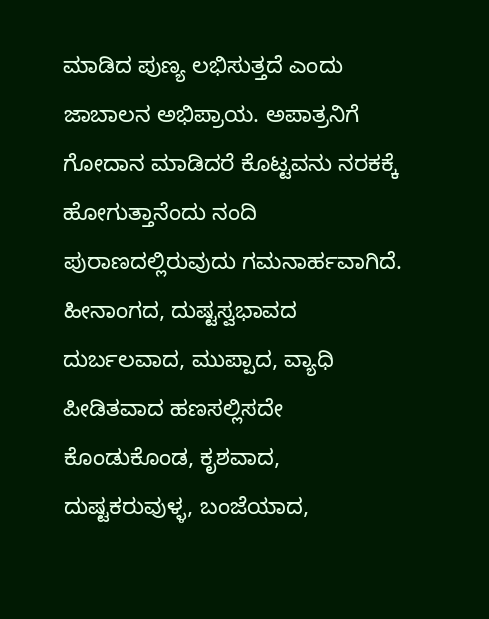ಮಾಡಿದ ಪುಣ್ಯ ಲಭಿಸುತ್ತದೆ ಎಂದು ಜಾಬಾಲನ ಅಭಿಪ್ರಾಯ. ಅಪಾತ್ರನಿಗೆ ಗೋದಾನ ಮಾಡಿದರೆ ಕೊಟ್ಟವನು ನರಕಕ್ಕೆ ಹೋಗುತ್ತಾನೆಂದು ನಂದಿ ಪುರಾಣದಲ್ಲಿರುವುದು ಗಮನಾರ್ಹವಾಗಿದೆ. ಹೀನಾಂಗದ, ದುಷ್ಟಸ್ವಭಾವದ ದುರ್ಬಲವಾದ, ಮುಪ್ಪಾದ, ವ್ಯಾಧಿ ಪೀಡಿತವಾದ ಹಣಸಲ್ಲಿಸದೇ ಕೊಂಡುಕೊಂಡ, ಕೃಶವಾದ, ದುಷ್ಟಕರುವುಳ್ಳ, ಬಂಜೆಯಾದ,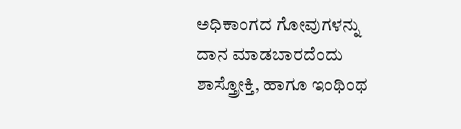ಅಧಿಕಾಂಗದ ಗೋವುಗಳನ್ನು ದಾನ ಮಾಡಬಾರದೆಂದು ಶಾಸ್ತ್ರೋಕ್ತಿ, ಹಾಗೂ ಇಂಥಿಂಥ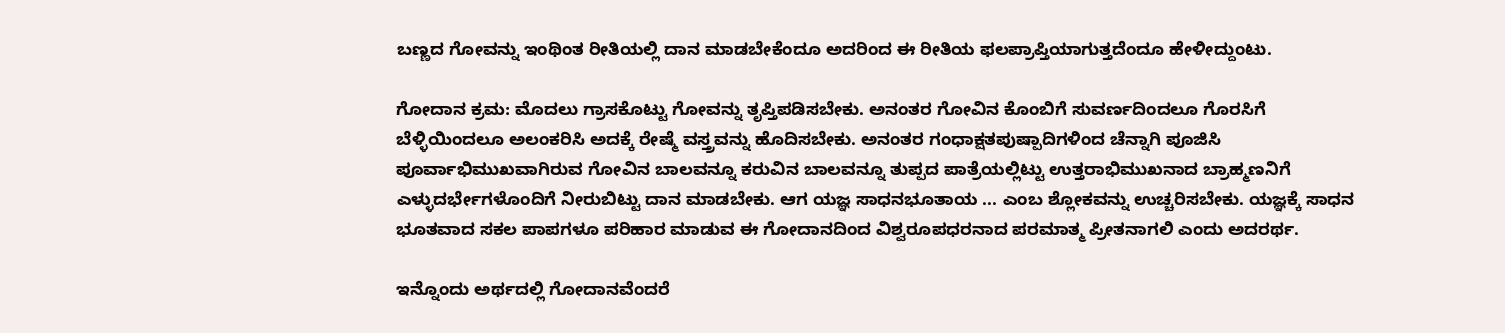ಬಣ್ಣದ ಗೋವನ್ನು ಇಂಥಿಂತ ರೀತಿಯಲ್ಲಿ ದಾನ ಮಾಡಬೇಕೆಂದೂ ಅದರಿಂದ ಈ ರೀತಿಯ ಫಲಪ್ರಾಪ್ತಿಯಾಗುತ್ತದೆಂದೂ ಹೇಳೀದ್ದುಂಟು.

ಗೋದಾನ ಕ್ರಮ: ಮೊದಲು ಗ್ರಾಸಕೊಟ್ಟು ಗೋವನ್ನು ತೃಪ್ತಿಪಡಿಸಬೇಕು. ಅನಂತರ ಗೋವಿನ ಕೊಂಬಿಗೆ ಸುವರ್ಣದಿಂದಲೂ ಗೊರಸಿಗೆ ಬೆಳ್ಳಿಯಿಂದಲೂ ಅಲಂಕರಿಸಿ ಅದಕ್ಕೆ ರೇಷ್ಮೆ ವಸ್ತ್ರವನ್ನು ಹೊದಿಸಬೇಕು. ಅನಂತರ ಗಂಧಾಕ್ಷತಪುಷ್ಪಾದಿಗಳಿಂದ ಚೆನ್ನಾಗಿ ಪೂಜಿಸಿ ಪೂರ್ವಾಭಿಮುಖವಾಗಿರುವ ಗೋವಿನ ಬಾಲವನ್ನೂ ಕರುವಿನ ಬಾಲವನ್ನೂ ತುಪ್ಪದ ಪಾತ್ರೆಯಲ್ಲಿಟ್ಟು ಉತ್ತರಾಭಿಮುಖನಾದ ಬ್ರಾಹ್ಮಣನಿಗೆ ಎಳ್ಳುದರ್ಭೇಗಳೊಂದಿಗೆ ನೀರುಬಿಟ್ಟು ದಾನ ಮಾಡಬೇಕು. ಆಗ ಯಜ್ಞ ಸಾಧನಭೂತಾಯ ... ಎಂಬ ಶ್ಲೋಕವನ್ನು ಉಚ್ಚರಿಸಬೇಕು. ಯಜ್ಞಕ್ಕೆ ಸಾಧನ ಭೂತವಾದ ಸಕಲ ಪಾಪಗಳೂ ಪರಿಹಾರ ಮಾಡುವ ಈ ಗೋದಾನದಿಂದ ವಿಶ್ವರೂಪಧರನಾದ ಪರಮಾತ್ಮ ಪ್ರೀತನಾಗಲಿ ಎಂದು ಅದರರ್ಥ.

ಇನ್ನೊಂದು ಅರ್ಥದಲ್ಲಿ ಗೋದಾನವೆಂದರೆ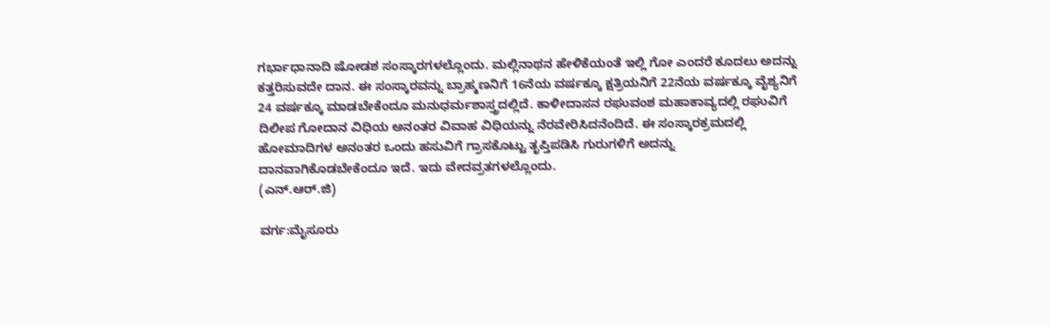ಗರ್ಭಾಧಾನಾದಿ ಷೋಡಶ ಸಂಸ್ಕಾರಗಳಲ್ಲೊಂದು. ಮಲ್ಲಿನಾಥನ ಹೇಳಿಕೆಯಂತೆ ಇಲ್ಲಿ ಗೋ ಎಂದರೆ ಕೂದಲು ಅದನ್ನು ಕತ್ತರಿಸುವದೇ ದಾನ. ಈ ಸಂಸ್ಕಾರವನ್ನು ಬ್ರಾಹ್ಮಣನಿಗೆ 16ನೆಯ ವರ್ಷಕ್ಕೂ ಕ್ಷತ್ರಿಯನಿಗೆ 22ನೆಯ ವರ್ಷಕ್ಕೂ ವೈಶ್ಯನಿಗೆ 24 ವರ್ಷಕ್ಕೂ ಮಾಡಬೇಕೆಂದೂ ಮನುಧರ್ಮಶಾಸ್ತ್ರದಲ್ಲಿದೆ. ಕಾಳೀದಾಸನ ರಘುವಂಶ ಮಹಾಕಾವ್ಯದಲ್ಲಿ ರಘುವಿಗೆ ದಿಲೀಪ ಗೋದಾನ ವಿಧಿಯ ಅನಂತರ ವಿವಾಹ ವಿಧಿಯನ್ನು ನೆರವೇರಿಸಿದನೆಂದಿದೆ. ಈ ಸಂಸ್ಕಾರಕ್ರಮದಲ್ಲಿ ಹೋಮಾದಿಗಳ ಅನಂತರ ಒಂದು ಹಸುವಿಗೆ ಗ್ರಾಸಕೊಟ್ಟು ತೃಪ್ತಿಪಡಿಸಿ ಗುರುಗಳಿಗೆ ಅದನ್ನು ದಾನವಾಗಿಕೊಡಬೇಕೆಂದೂ ಇದೆ. ಇದು ವೇದವ್ರತಗಳಲ್ಲೊಂದು.
(ಎನ್.ಆರ್.ಜಿ)

ವರ್ಗ:ಮೈಸೂರು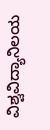ವಿಶ್ವವಿದ್ಯಾನಿಲಯ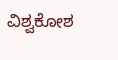ವಿಶ್ವಕೋಶ